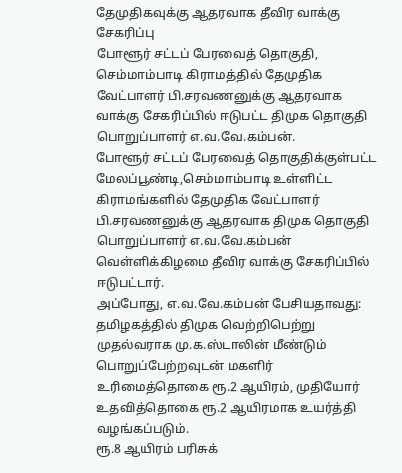தேமுதிகவுக்கு ஆதரவாக தீவிர வாக்கு சேகரிப்பு
போளூர் சட்டப் பேரவைத் தொகுதி, செம்மாம்பாடி கிராமத்தில் தேமுதிக வேட்பாளர் பி.சரவணனுக்கு ஆதரவாக வாக்கு சேகரிப்பில் ஈடுபட்ட திமுக தொகுதி பொறுப்பாளர் எ.வ.வே.கம்பன்.
போளூர் சட்டப் பேரவைத் தொகுதிக்குள்பட்ட மேலப்பூண்டி,செம்மாம்பாடி உள்ளிட்ட கிராமங்களில் தேமுதிக வேட்பாளர் பி.சரவணனுக்கு ஆதரவாக திமுக தொகுதி பொறுப்பாளர் எ.வ.வே.கம்பன் வெள்ளிக்கிழமை தீவிர வாக்கு சேகரிப்பில் ஈடுபட்டார்.
அப்போது, எ.வ.வே.கம்பன் பேசியதாவது: தமிழகத்தில் திமுக வெற்றிபெற்று முதல்வராக மு.க.ஸ்டாலின் மீண்டும் பொறுப்பேற்றவுடன் மகளிர் உரிமைத்தொகை ரூ.2 ஆயிரம், முதியோர் உதவித்தொகை ரூ.2 ஆயிரமாக உயர்த்தி வழங்கப்படும்.
ரூ.8 ஆயிரம் பரிசுக்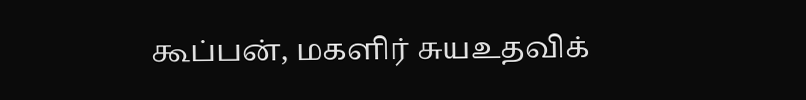கூப்பன், மகளிர் சுயஉதவிக்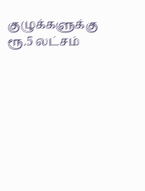குழுக்களுக்கு ரூ.5 லட்சம்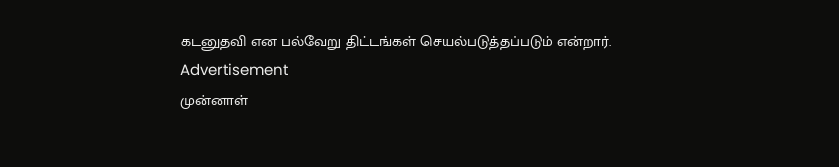கடனுதவி என பல்வேறு திட்டங்கள் செயல்படுத்தப்படும் என்றார்.
Advertisement
முன்னாள்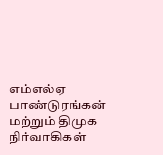எம்எல்ஏ பாண்டுரங்கன் மற்றும் திமுக நிர்வாகிகள்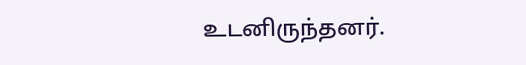உடனிருந்தனர்.